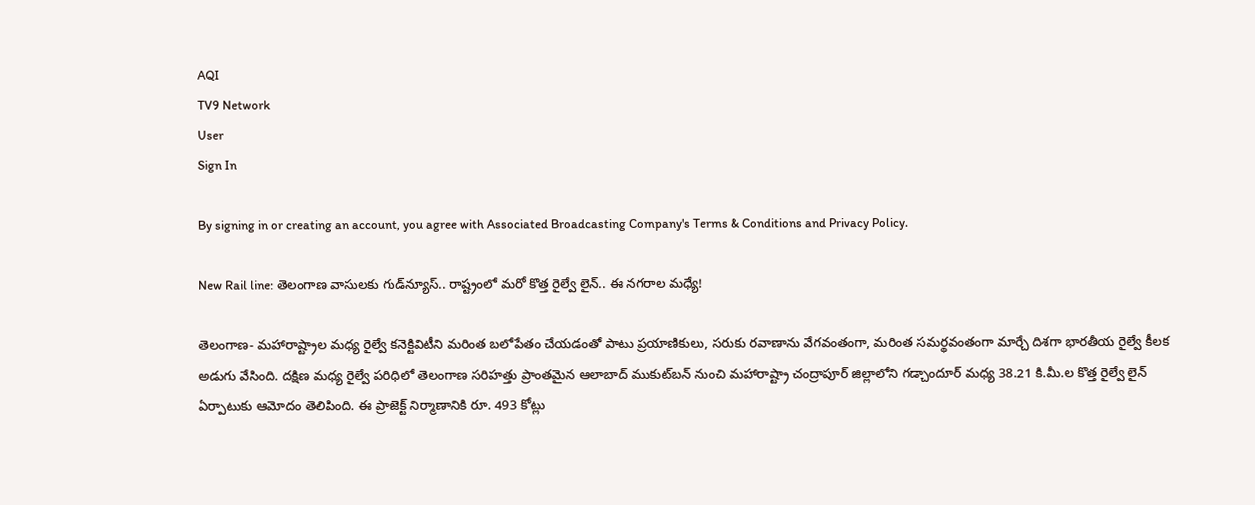AQI
TV9 Network
User
Sign In

By signing in or creating an account, you agree with Associated Broadcasting Company's Terms & Conditions and Privacy Policy.

New Rail line: తెలంగాణ వాసులకు గుడ్‌న్యూస్.. రాష్ట్రంలో మరో కొత్త రైల్వే లైన్.. ఈ నగరాల మధ్యే!

తెలంగాణ- మహారాష్ట్రాల మధ్య రైల్వే కనెక్టివిటీని మరింత బలోపేతం చేయడంతో పాటు ప్రయాణికులు, సరుకు రవాణాను వేగవంతంగా, మరింత సమర్థవంతంగా మార్చే దిశగా భారతీయ రైల్వే కీలక అడుగు వేసింది. దక్షిణ మధ్య రైల్వే పరిధిలో తెలంగాణ సరిహత్తు ప్రాంతమైన ఆలాబాద్‌ ముకుట్‌బన్ నుంచి మహారాష్ట్రా చంద్రాపూర్ జిల్లాలోని గడ్చాందూర్ మధ్య 38.21 కి.మీ.ల కొత్త రైల్వే లైన్ ఏర్పాటుకు ఆమోదం తెలిపింది. ఈ ప్రాజెక్ట్‌ నిర్మాణానికి రూ. 493 కోట్లు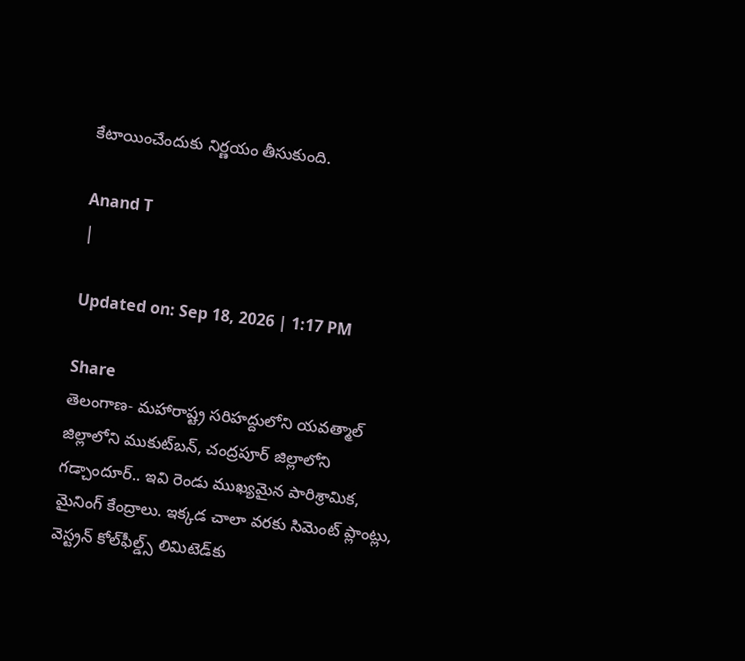కేటాయించేందుకు నిర్ణయం తీసుకుంది.

Anand T
|

Updated on: Sep 18, 2026 | 1:17 PM

Share
తెలంగాణ- మహారాష్ట్ర సరిహద్దులోని యవత్మాల్ జిల్లాలోని ముకుట్‌బన్, చంద్రపూర్ జిల్లాలోని గడ్చాందూర్.. ఇవి రెండు ముఖ్యమైన పారిశ్రామిక, మైనింగ్ కేంద్రాలు. ఇక్కడ చాలా వరకు సిమెంట్ ప్లాంట్లు, వెస్ట్రన్ కోల్‌ఫీల్డ్స్ లిమిటెడ్‌కు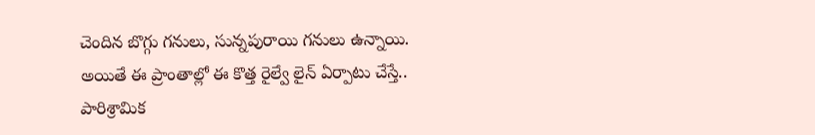చెందిన బొగ్గు గనులు, సున్నపురాయి గనులు ఉన్నాయి. అయితే ఈ ప్రాంతాల్లో ఈ కొత్త రైల్వే లైన్ ఏర్పాటు చేస్తే.. పారిశ్రామిక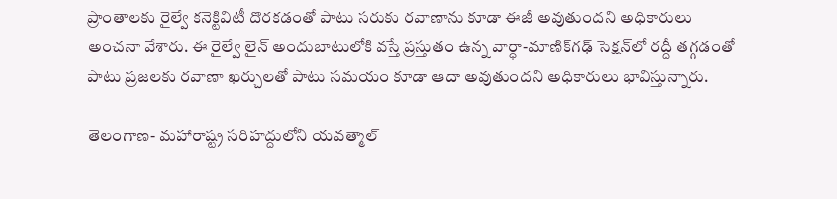ప్రాంతాలకు రైల్వే కనెక్టివిటీ దొరకడంతో పాటు సరుకు రవాణాను కూడా ఈజీ అవుతుందని అధికారులు అంచనా వేశారు. ఈ రైల్వే లైన్ అందుబాటులోకి వస్తే ప్రస్తుతం ఉన్న వార్ధా-మాణిక్‌గఢ్ సెక్షన్‌లో రద్దీ తగ్గడంతో పాటు ప్రజలకు రవాణా ఖర్చులతో పాటు సమయం కూడా ఆదా అవుతుందని అధికారులు భావిస్తున్నారు.

తెలంగాణ- మహారాష్ట్ర సరిహద్దులోని యవత్మాల్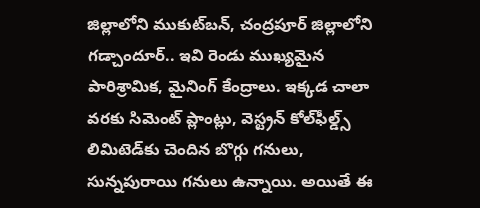జిల్లాలోని ముకుట్‌బన్, చంద్రపూర్ జిల్లాలోని గడ్చాందూర్.. ఇవి రెండు ముఖ్యమైన పారిశ్రామిక, మైనింగ్ కేంద్రాలు. ఇక్కడ చాలా వరకు సిమెంట్ ప్లాంట్లు, వెస్ట్రన్ కోల్‌ఫీల్డ్స్ లిమిటెడ్‌కు చెందిన బొగ్గు గనులు, సున్నపురాయి గనులు ఉన్నాయి. అయితే ఈ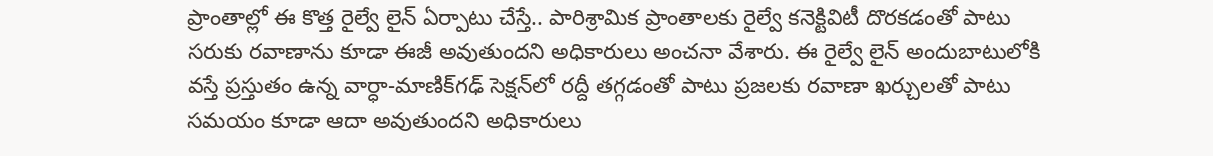ప్రాంతాల్లో ఈ కొత్త రైల్వే లైన్ ఏర్పాటు చేస్తే.. పారిశ్రామిక ప్రాంతాలకు రైల్వే కనెక్టివిటీ దొరకడంతో పాటు సరుకు రవాణాను కూడా ఈజీ అవుతుందని అధికారులు అంచనా వేశారు. ఈ రైల్వే లైన్ అందుబాటులోకి వస్తే ప్రస్తుతం ఉన్న వార్ధా-మాణిక్‌గఢ్ సెక్షన్‌లో రద్దీ తగ్గడంతో పాటు ప్రజలకు రవాణా ఖర్చులతో పాటు సమయం కూడా ఆదా అవుతుందని అధికారులు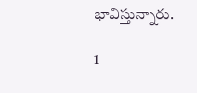భావిస్తున్నారు.

1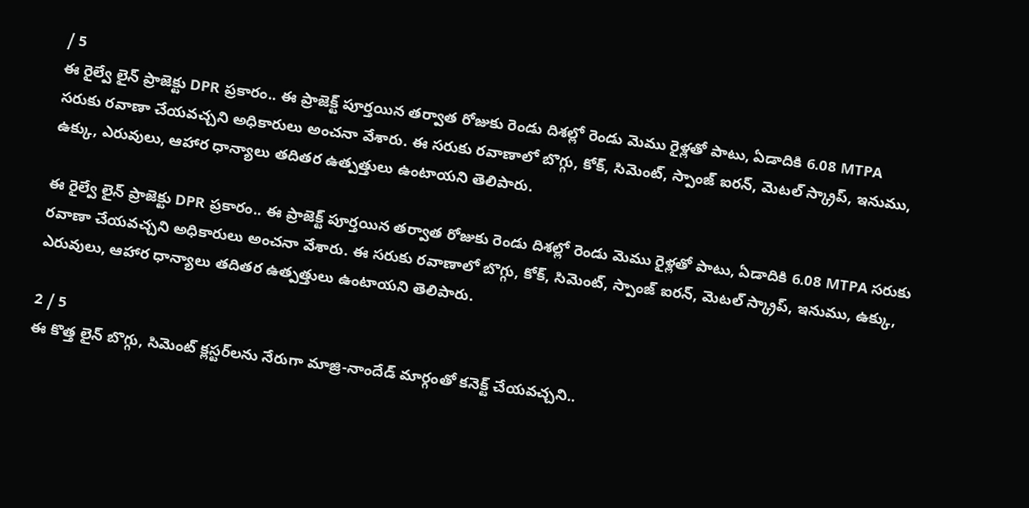/ 5
ఈ రైల్వే లైన్ ప్రాజెక్టు DPR ప్రకారం.. ఈ ప్రాజెక్ట్ పూర్తయిన తర్వాత రోజుకు రెండు దిశల్లో రెండు మెము రైళ్లతో పాటు, ఏడాదికి 6.08 MTPA  సరుకు రవాణా చేయవచ్చని అధికారులు అంచనా వేశారు. ఈ సరుకు రవాణాలో బొగ్గు, కోక్, సిమెంట్, స్పాంజ్ ఐరన్, మెటల్ స్క్రాప్, ఇనుము, ఉక్కు, ఎరువులు, ఆహార ధాన్యాలు తదితర ఉత్పత్తులు ఉంటాయని తెలిపారు.

ఈ రైల్వే లైన్ ప్రాజెక్టు DPR ప్రకారం.. ఈ ప్రాజెక్ట్ పూర్తయిన తర్వాత రోజుకు రెండు దిశల్లో రెండు మెము రైళ్లతో పాటు, ఏడాదికి 6.08 MTPA సరుకు రవాణా చేయవచ్చని అధికారులు అంచనా వేశారు. ఈ సరుకు రవాణాలో బొగ్గు, కోక్, సిమెంట్, స్పాంజ్ ఐరన్, మెటల్ స్క్రాప్, ఇనుము, ఉక్కు, ఎరువులు, ఆహార ధాన్యాలు తదితర ఉత్పత్తులు ఉంటాయని తెలిపారు.

2 / 5
ఈ కొత్త లైన్ బొగ్గు, సిమెంట్ క్లస్టర్‌లను నేరుగా మాజ్రి-నాందేడ్ మార్గంతో కనెక్ట్ చేయవచ్చని..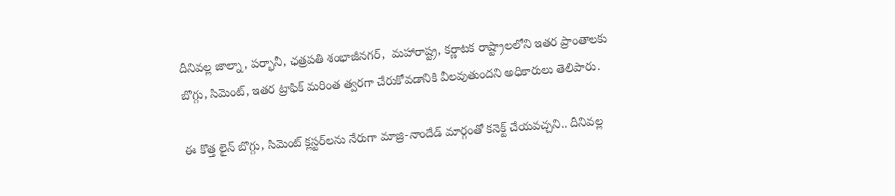దీనివల్ల జాల్నా, పర్భానీ, ఛత్రపతి శంభాజీనగర్,  మహారాష్ట్ర, కర్ణాటక రాష్ట్రాలలోని ఇతర ప్రాంతాలకు బొగ్గు, సిమెంట్, ఇతర ట్రాఫిక్ మరింత త్వరగా చేరుకోవడానికి వీలవుతుందని అధికారులు తెలిపారు.

ఈ కొత్త లైన్ బొగ్గు, సిమెంట్ క్లస్టర్‌లను నేరుగా మాజ్రి-నాందేడ్ మార్గంతో కనెక్ట్ చేయవచ్చని.. దీనివల్ల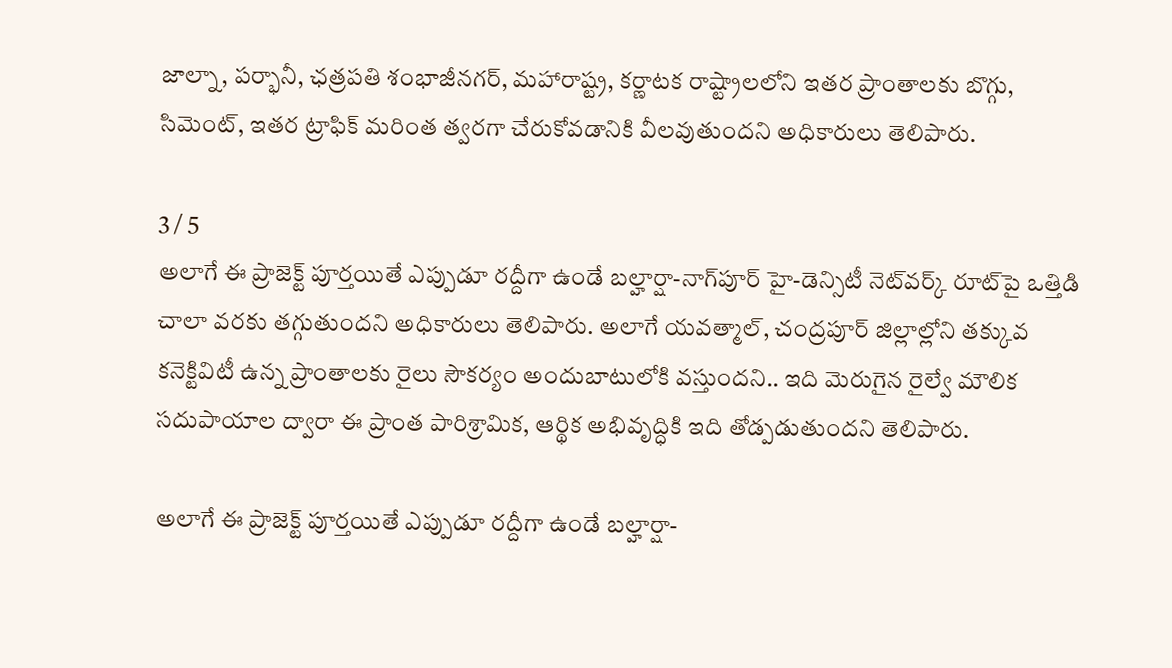జాల్నా, పర్భానీ, ఛత్రపతి శంభాజీనగర్, మహారాష్ట్ర, కర్ణాటక రాష్ట్రాలలోని ఇతర ప్రాంతాలకు బొగ్గు, సిమెంట్, ఇతర ట్రాఫిక్ మరింత త్వరగా చేరుకోవడానికి వీలవుతుందని అధికారులు తెలిపారు.

3 / 5
అలాగే ఈ ప్రాజెక్ట్ పూర్తయితే ఎప్పుడూ రద్దీగా ఉండే బల్హార్షా-నాగ్‌పూర్ హై-డెన్సిటీ నెట్‌వర్క్ రూట్‌పై ఒత్తిడి చాలా వరకు తగ్గుతుందని అధికారులు తెలిపారు. అలాగే యవత్మాల్, చంద్రపూర్ జిల్లాల్లోని తక్కువ కనెక్టివిటీ ఉన్న ప్రాంతాలకు రైలు సౌకర్యం అందుబాటులోకి వస్తుందని.. ఇది మెరుగైన రైల్వే మౌలిక సదుపాయాల ద్వారా ఈ ప్రాంత పారిశ్రామిక, ఆర్థిక అభివృద్ధికి ఇది తోడ్పడుతుందని తెలిపారు.

అలాగే ఈ ప్రాజెక్ట్ పూర్తయితే ఎప్పుడూ రద్దీగా ఉండే బల్హార్షా-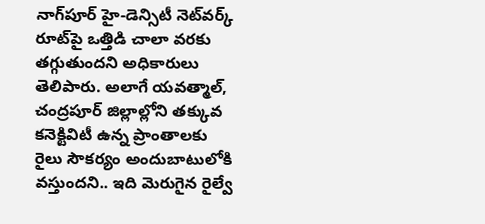నాగ్‌పూర్ హై-డెన్సిటీ నెట్‌వర్క్ రూట్‌పై ఒత్తిడి చాలా వరకు తగ్గుతుందని అధికారులు తెలిపారు. అలాగే యవత్మాల్, చంద్రపూర్ జిల్లాల్లోని తక్కువ కనెక్టివిటీ ఉన్న ప్రాంతాలకు రైలు సౌకర్యం అందుబాటులోకి వస్తుందని.. ఇది మెరుగైన రైల్వే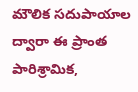మౌలిక సదుపాయాల ద్వారా ఈ ప్రాంత పారిశ్రామిక,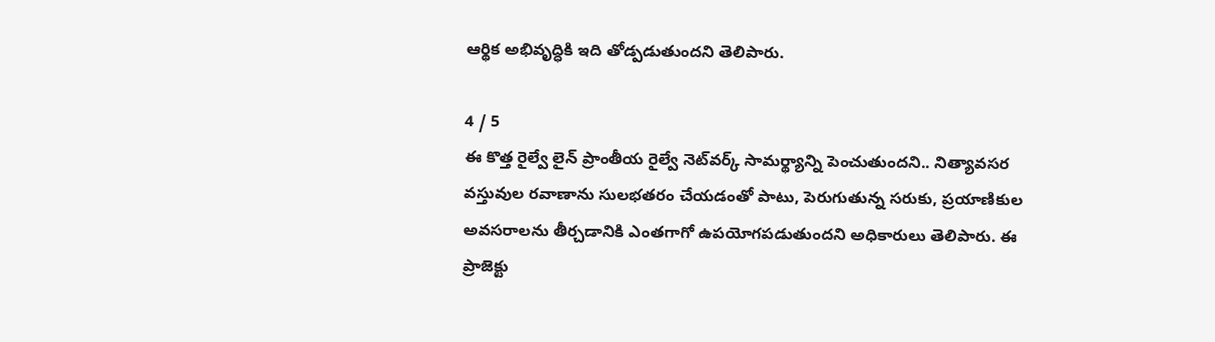ఆర్థిక అభివృద్ధికి ఇది తోడ్పడుతుందని తెలిపారు.

4 / 5
ఈ కొత్త రైల్వే లైన్ ప్రాంతీయ రైల్వే నెట్‌వర్క్ సామర్థ్యాన్ని పెంచుతుందని.. నిత్యావసర వస్తువుల రవాణాను సులభతరం చేయడంతో పాటు, పెరుగుతున్న సరుకు, ప్రయాణికుల అవసరాలను తీర్చడానికి ఎంతగాగో ఉపయోగపడుతుందని అధికారులు తెలిపారు. ఈ ప్రాజెక్టు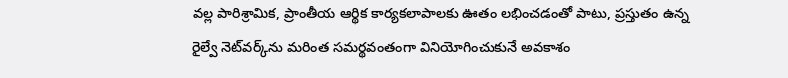వల్ల పారిశ్రామిక, ప్రాంతీయ ఆర్థిక కార్యకలాపాలకు ఊతం లభించడంతో పాటు, ప్రస్తుతం ఉన్న రైల్వే నెట్‌వర్క్‌ను మరింత సమర్థవంతంగా వినియోగించుకునే అవకాశం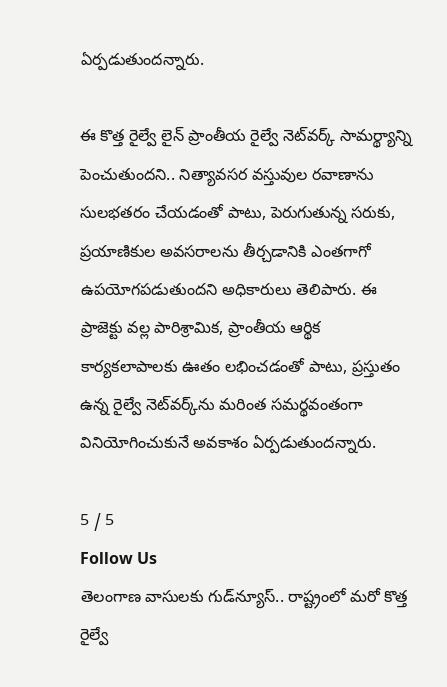ఏర్పడుతుందన్నారు.

ఈ కొత్త రైల్వే లైన్ ప్రాంతీయ రైల్వే నెట్‌వర్క్ సామర్థ్యాన్ని పెంచుతుందని.. నిత్యావసర వస్తువుల రవాణాను సులభతరం చేయడంతో పాటు, పెరుగుతున్న సరుకు, ప్రయాణికుల అవసరాలను తీర్చడానికి ఎంతగాగో ఉపయోగపడుతుందని అధికారులు తెలిపారు. ఈ ప్రాజెక్టు వల్ల పారిశ్రామిక, ప్రాంతీయ ఆర్థిక కార్యకలాపాలకు ఊతం లభించడంతో పాటు, ప్రస్తుతం ఉన్న రైల్వే నెట్‌వర్క్‌ను మరింత సమర్థవంతంగా వినియోగించుకునే అవకాశం ఏర్పడుతుందన్నారు.

5 / 5
Follow Us
తెలంగాణ వాసులకు గుడ్‌న్యూస్.. రాష్ట్రంలో మరో కొత్త రైల్వే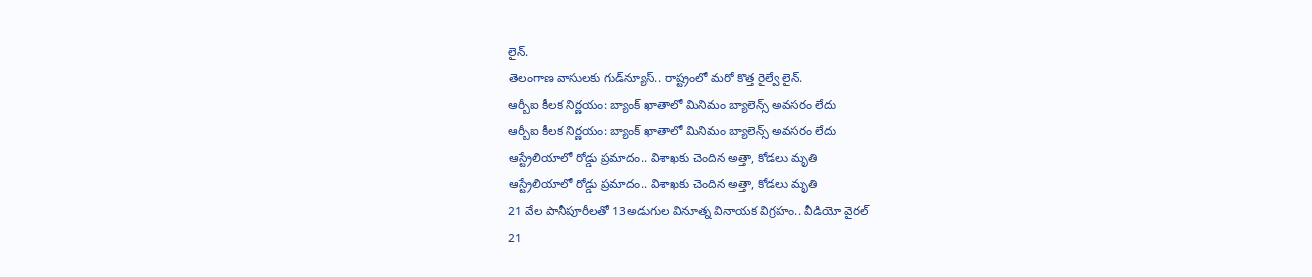లైన్.
తెలంగాణ వాసులకు గుడ్‌న్యూస్.. రాష్ట్రంలో మరో కొత్త రైల్వే లైన్.
ఆర్బీఐ కీలక నిర్ణయం: బ్యాంక్‌ ఖాతాలో మినిమం బ్యాలెన్స్ అవసరం లేదు
ఆర్బీఐ కీలక నిర్ణయం: బ్యాంక్‌ ఖాతాలో మినిమం బ్యాలెన్స్ అవసరం లేదు
ఆస్ట్రేలియాలో రోడ్డు ప్రమాదం.. విశాఖకు చెందిన అత్తా, కోడలు మృతి
ఆస్ట్రేలియాలో రోడ్డు ప్రమాదం.. విశాఖకు చెందిన అత్తా, కోడలు మృతి
21 వేల పానీపూరీలతో 13అడుగుల వినూత్న వినాయక విగ్రహం.. వీడియో వైరల్
21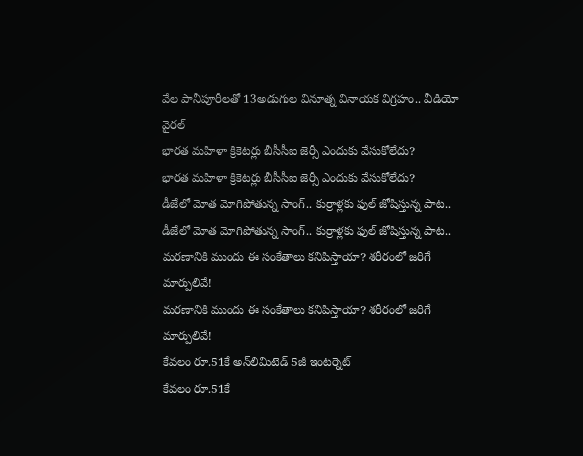వేల పానీపూరీలతో 13అడుగుల వినూత్న వినాయక విగ్రహం.. వీడియో వైరల్
భారత మహిళా క్రికెటర్లు బీసీసీఐ జెర్సీ ఎందుకు వేసుకోలేదు?
భారత మహిళా క్రికెటర్లు బీసీసీఐ జెర్సీ ఎందుకు వేసుకోలేదు?
డీజేలో మోత మోగిపోతున్న సాంగ్.. కుర్రాళ్లకు ఫుల్ జోషిస్తున్న పాట..
డీజేలో మోత మోగిపోతున్న సాంగ్.. కుర్రాళ్లకు ఫుల్ జోషిస్తున్న పాట..
మరణానికి ముందు ఈ సంకేతాలు కనిపిస్తాయా? శరీరంలో జరిగే మార్పులివే!
మరణానికి ముందు ఈ సంకేతాలు కనిపిస్తాయా? శరీరంలో జరిగే మార్పులివే!
కేవలం రూ.51కే అన్‌లిమిటెడ్ 5జీ ఇంటర్నెట్
కేవలం రూ.51కే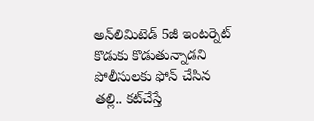అన్‌లిమిటెడ్ 5జీ ఇంటర్నెట్
కొడుకు కొడుతున్నాడని పోలీసులకు ఫోన్ చేసిన తల్లి.. కట్‌చేస్తే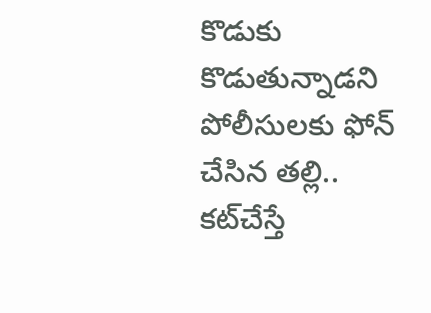కొడుకు కొడుతున్నాడని పోలీసులకు ఫోన్ చేసిన తల్లి.. కట్‌చేస్తే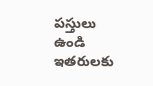పస్తులు ఉండి ఇతరులకు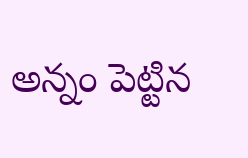అన్నం పెట్టిన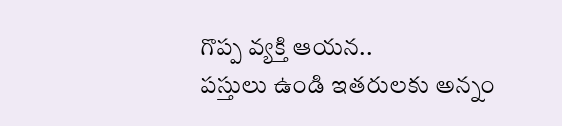గొప్ప వ్యక్తి ఆయన..
పస్తులు ఉండి ఇతరులకు అన్నం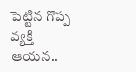పెట్టిన గొప్ప వ్యక్తి ఆయన..